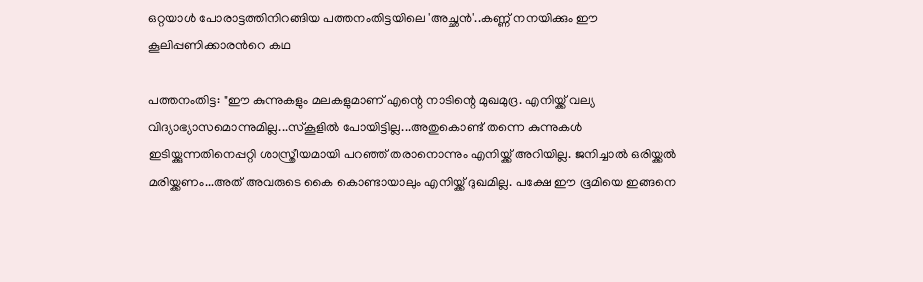ഒറ്റയാള്‍ പോരാട്ടത്തിനിറങ്ങിയ പത്തനംതിട്ടയിലെ 'അച്ഛന്‍'..കണ്ണ് നനയിക്കും ഈ കൂലിപ്പണിക്കാരന്‍റെ കഥ

പത്തനംതിട്ട: "ഈ കുന്നുകളും മലകളുമാണ് എന്റെ നാടിന്റെ മുഖമുദ്ര. എനിയ്ക്ക് വല്യ വിദ്യാഭ്യാസമൊന്നുമില്ല...സ്‌കൂളില്‍ പോയിട്ടില്ല...അതുകൊണ്ട് തന്നെ കുന്നുകള്‍ ഇടിയ്ക്കുന്നതിനെപ്പറ്റി ശാസ്ത്രീയമായി പറഞ്ഞ് തരാനൊന്നും എനിയ്ക്ക് അറിയില്ല. ജനിച്ചാല്‍ ഒരിയ്ക്കല്‍ മരിയ്ക്കണം...അത് അവരുടെ കൈ കൊണ്ടായാലും എനിയ്ക്ക് ദുഖമില്ല. പക്ഷേ ഈ ഭൂമിയെ ഇങ്ങനെ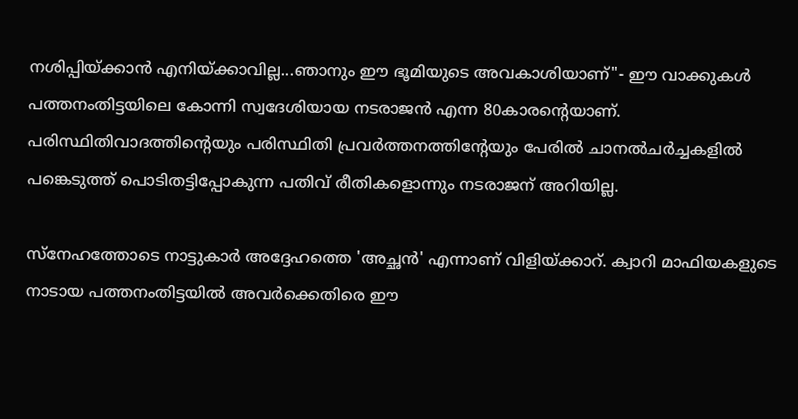നശിപ്പിയ്ക്കാന്‍ എനിയ്ക്കാവില്ല...ഞാനും ഈ ഭൂമിയുടെ അവകാശിയാണ്"- ഈ വാക്കുകള്‍ പത്തനംതിട്ടയിലെ കോന്നി സ്വദേശിയായ നടരാജന്‍ എന്ന 80കാരന്റെയാണ്. പരിസ്ഥിതിവാദത്തിന്റെയും പരിസ്ഥിതി പ്രവര്‍ത്തനത്തിന്റേയും പേരില്‍ ചാനല്‍ചര്‍ച്ചകളില്‍ പങ്കെടുത്ത് പൊടിതട്ടിപ്പോകുന്ന പതിവ് രീതികളൊന്നും നടരാജന് അറിയില്ല.

സ്‌നേഹത്തോടെ നാട്ടുകാര്‍ അദ്ദേഹത്തെ 'അച്ഛന്‍' എന്നാണ് വിളിയ്ക്കാറ്. ക്വാറി മാഫിയകളുടെ നാടായ പത്തനംതിട്ടയില്‍ അവര്‍ക്കെതിരെ ഈ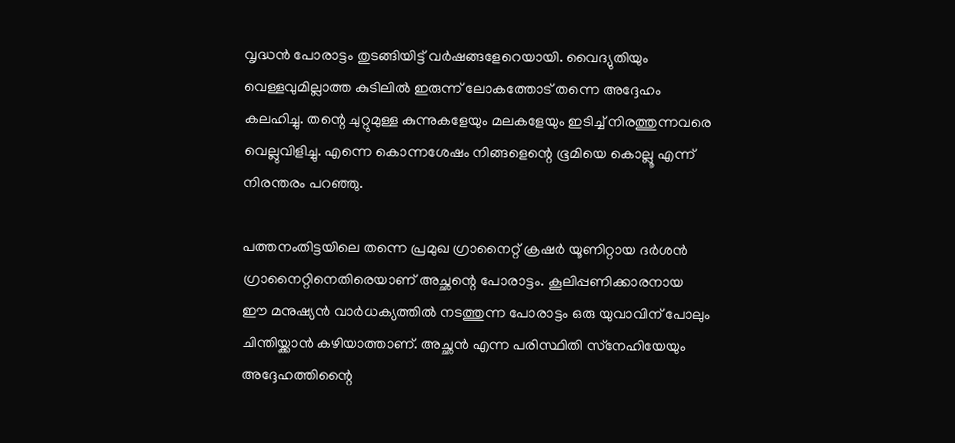വൃദ്ധന്‍ പോരാട്ടം തുടങ്ങിയിട്ട് വര്‍ഷങ്ങളേറെയായി. വൈദ്യുതിയും വെള്ളവുമില്ലാത്ത കുടിലില്‍ ഇരുന്ന് ലോകത്തോട് തന്നെ അദ്ദേഹം കലഹിച്ചു. തന്റെ ചുറ്റുമുള്ള കുന്നുകളേയും മലകളേയും ഇടിച്ച് നിരത്തുന്നവരെ വെല്ലുവിളിച്ചു. എന്നെ കൊന്നശേഷം നിങ്ങളെന്റെ ഭൂമിയെ കൊല്ലൂ എന്ന് നിരന്തരം പറഞ്ഞു.

പത്തനംതിട്ടയിലെ തന്നെ പ്രമുഖ ഗ്രാനൈറ്റ് ക്രഷര്‍ യൂണിറ്റായ ദര്‍ശന്‍ ഗ്രാനൈറ്റിനെതിരെയാണ് അച്ഛന്റെ പോരാട്ടം. കൂലിപ്പണിക്കാരനായ ഈ മനുഷ്യന്‍ വാര്‍ധക്യത്തില്‍ നടത്തുന്ന പോരാട്ടം ഒരു യുവാവിന് പോലും ചിന്തിയ്ക്കാന്‍ കഴിയാത്താണ്. അച്ഛന്‍ എന്ന പരിസ്ഥിതി സ്‌നേഹിയേയും അദ്ദേഹത്തിന്റൈ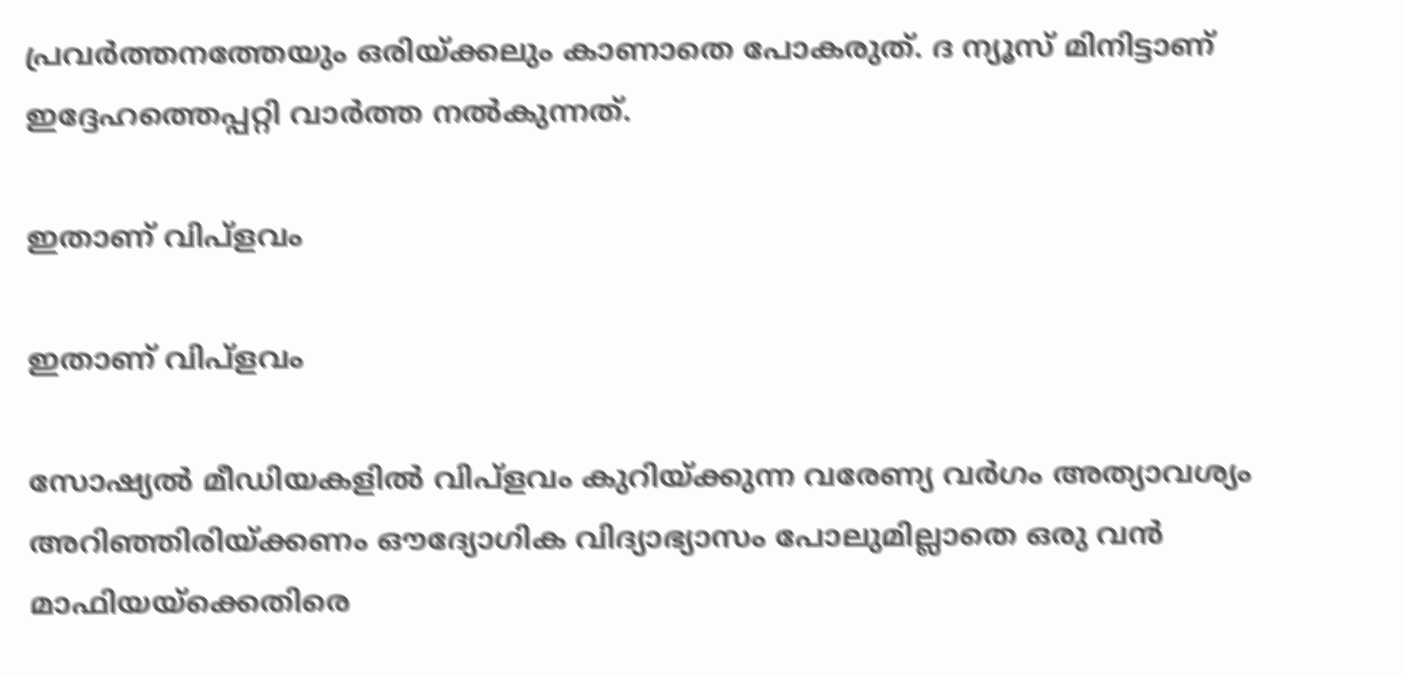പ്രവര്‍ത്തനത്തേയും ഒരിയ്ക്കലും കാണാതെ പോകരുത്. ദ ന്യൂസ് മിനിട്ടാണ് ഇദ്ദേഹത്തെപ്പറ്റി വാര്‍ത്ത നല്‍കുന്നത്.

ഇതാണ് വിപ്‌ളവം

ഇതാണ് വിപ്‌ളവം

സോഷ്യല്‍ മീഡിയകളില്‍ വിപ്‌ളവം കുറിയ്ക്കുന്ന വരേണ്യ വര്‍ഗം അത്യാവശ്യം അറിഞ്ഞിരിയ്ക്കണം ഔദ്യോഗിക വിദ്യാഭ്യാസം പോലുമില്ലാതെ ഒരു വന്‍ മാഫിയയ്‌ക്കെതിരെ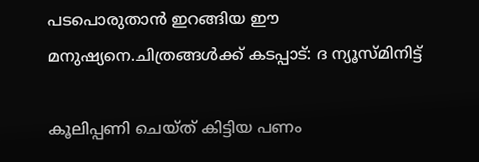പടപൊരുതാന്‍ ഇറങ്ങിയ ഈ മനുഷ്യനെ.ചിത്രങ്ങള്‍ക്ക് കടപ്പാട്: ദ ന്യൂസ്മിനിട്ട്

കൂലിപ്പണി ചെയ്ത് കിട്ടിയ പണം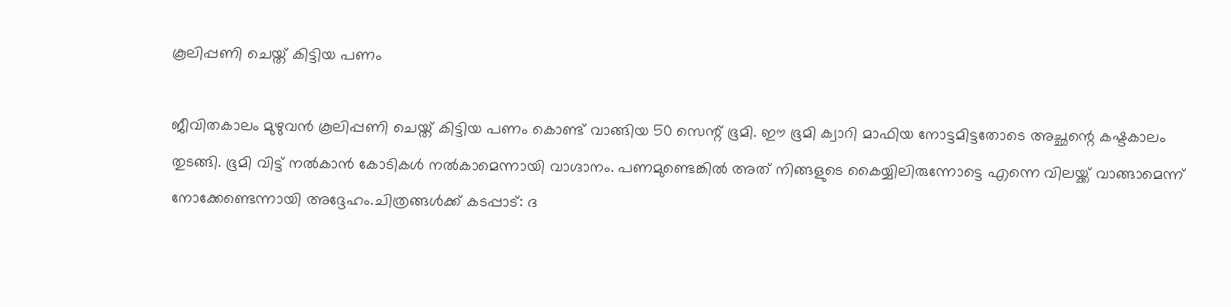കൂലിപ്പണി ചെയ്ത് കിട്ടിയ പണം

ജീവിതകാലം മുഴുവന്‍ കൂലിപ്പണി ചെയ്ത് കിട്ടിയ പണം കൊണ്ട് വാങ്ങിയ 50 സെന്റ് ഭൂമി. ഈ ഭൂമി ക്വാറി മാഫിയ നോട്ടമിട്ടതോടെ അച്ഛന്റെ കഷ്ടകാലം തുടങ്ങി. ഭൂമി വിട്ട് നല്‍കാന്‍ കോടികള്‍ നല്‍കാമെന്നായി വാഗ്ദാനം. പണമുണ്ടെങ്കില്‍ അത് നിങ്ങളുടെ കൈയ്യിലിരുന്നോട്ടെ എന്നെ വിലയ്ക്ക് വാങ്ങാമെന്ന് നോക്കേണ്ടെന്നായി അദ്ദേഹം.ചിത്രങ്ങള്‍ക്ക് കടപ്പാട്: ദ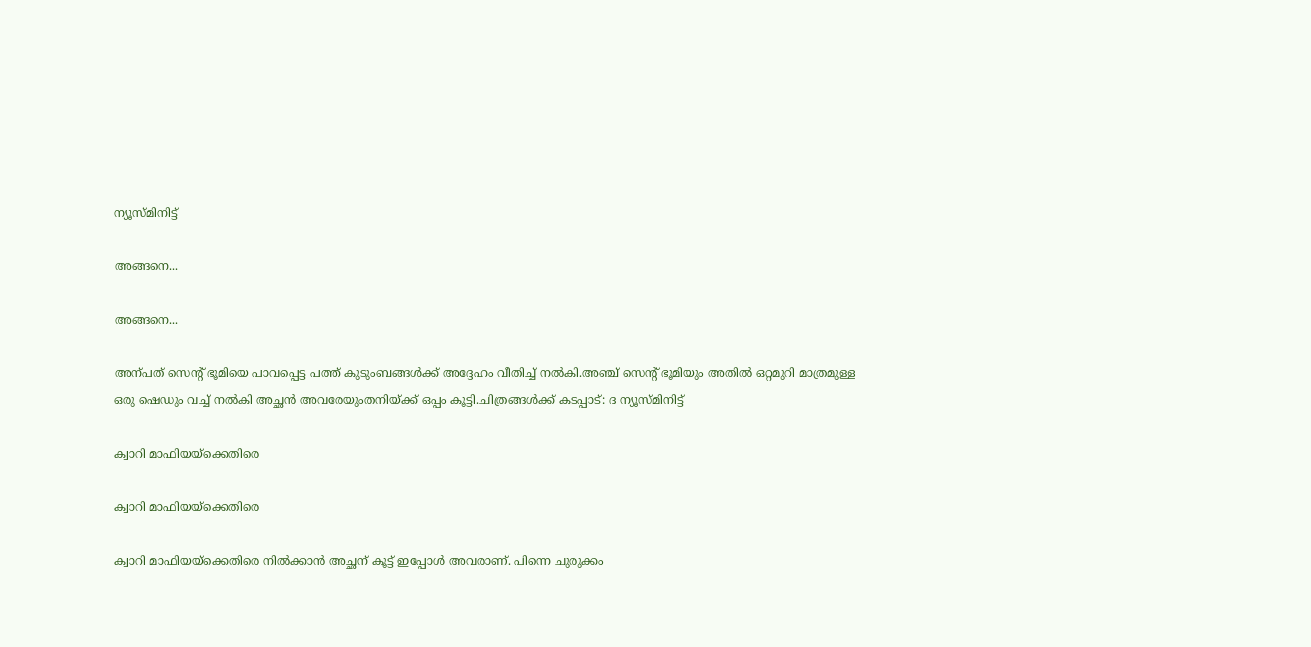ന്യൂസ്മിനിട്ട്

അങ്ങനെ...

അങ്ങനെ...

അന്പത് സെന്‍റ് ഭൂമിയെ പാവപ്പെട്ട പത്ത് കുടുംബങ്ങള്‍ക്ക് അദ്ദേഹം വീതിച്ച് നല്‍കി.അഞ്ച് സെന്റ് ഭൂമിയും അതില്‍ ഒറ്റമുറി മാത്രമുള്ള ഒരു ഷെഡും വച്ച് നല്‍കി അച്ഛന്‍ അവരേയുംതനിയ്ക്ക് ഒപ്പം കൂട്ടി.ചിത്രങ്ങള്‍ക്ക് കടപ്പാട്: ദ ന്യൂസ്മിനിട്ട്

ക്വാറി മാഫിയയ്‌ക്കെതിരെ

ക്വാറി മാഫിയയ്‌ക്കെതിരെ

ക്വാറി മാഫിയയ്‌ക്കെതിരെ നില്‍ക്കാന്‍ അച്ഛന് കൂട്ട് ഇപ്പോള്‍ അവരാണ്. പിന്നെ ചുരുക്കം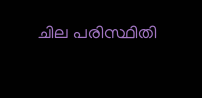ചില പരിസ്ഥിതി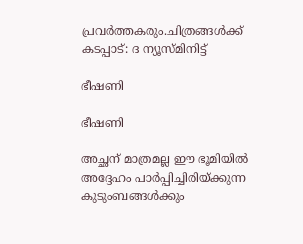പ്രവര്‍ത്തകരും.ചിത്രങ്ങള്‍ക്ക് കടപ്പാട്: ദ ന്യൂസ്മിനിട്ട്

ഭീഷണി

ഭീഷണി

അച്ഛന് മാത്രമല്ല ഈ ഭൂമിയില്‍ അദ്ദേഹം പാര്‍പ്പിച്ചിരിയ്ക്കുന്ന കുടുംബങ്ങള്‍ക്കും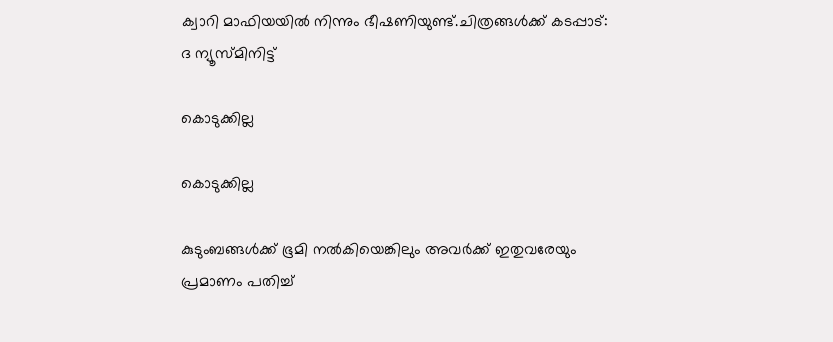ക്വാറി മാഫിയയില്‍ നിന്നും ഭീഷണിയുണ്ട്.ചിത്രങ്ങള്‍ക്ക് കടപ്പാട്: ദ ന്യൂസ്മിനിട്ട്

കൊടുക്കില്ല

കൊടുക്കില്ല

കുടുംബങ്ങള്‍ക്ക് ഭൂമി നല്‍കിയെങ്കിലും അവര്‍ക്ക് ഇതുവരേയും പ്രമാണം പതിച്ച്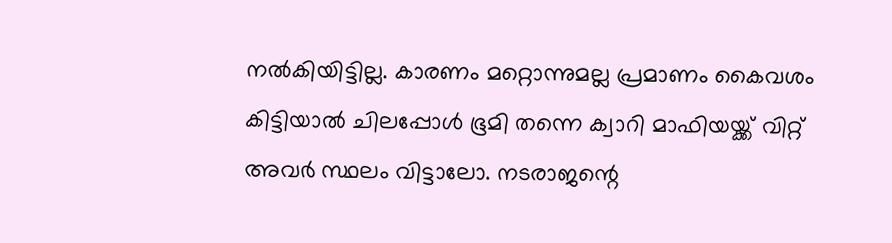നല്‍കിയിട്ടില്ല. കാരണം മറ്റൊന്നുമല്ല പ്രമാണം കൈവശം കിട്ടിയാല്‍ ചിലപ്പോള്‍ ഭൂമി തന്നെ ക്വാറി മാഫിയയ്ക്ക് വിറ്റ് അവര്‍ സ്ഥലം വിട്ടാലോ. നടരാജന്റെ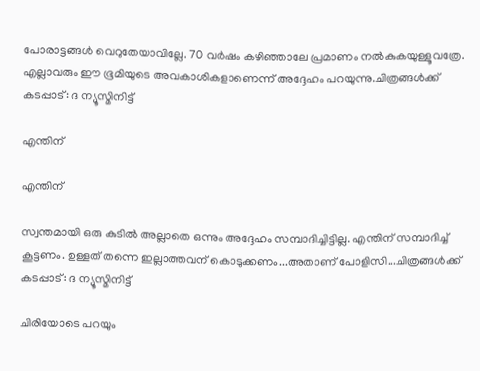പോരാട്ടങ്ങള്‍ വെറുതേയാവില്ലേ. 70 വര്‍ഷം കഴിഞ്ഞാലേ പ്രമാണം നല്‍കുകയുള്ളൂവത്രേ. എല്ലാവരും ഈ ഭൂമിയുടെ അവകാശികളാണെന്ന് അദ്ദേഹം പറയുന്നു.ചിത്രങ്ങള്‍ക്ക് കടപ്പാട്: ദ ന്യൂസ്മിനിട്ട്

എന്തിന്

എന്തിന്

സ്വന്തമായി ഒരു കുടില്‍ അല്ലാതെ ഒന്നും അദ്ദേഹം സമ്പാദിച്ചിട്ടില്ല. എന്തിന് സമ്പാദിച്ച് കൂട്ടണം. ഉള്ളത് തന്നെ ഇല്ലാത്തവന് കൊടുക്കണം...അതാണ് പോളിസി...ചിത്രങ്ങള്‍ക്ക് കടപ്പാട്: ദ ന്യൂസ്മിനിട്ട്

ചിരിയോടെ പറയും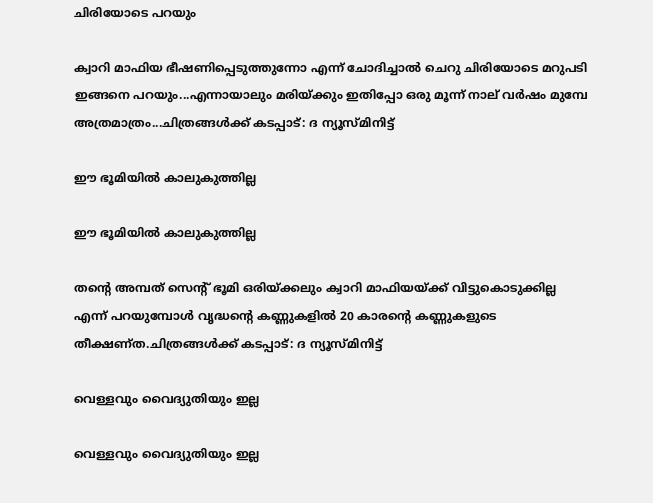ചിരിയോടെ പറയും

ക്വാറി മാഫിയ ഭീഷണിപ്പെടുത്തുന്നോ എന്ന് ചോദിച്ചാല്‍ ചെറു ചിരിയോടെ മറുപടി ഇങ്ങനെ പറയും...എന്നായാലും മരിയ്ക്കും ഇതിപ്പോ ഒരു മൂന്ന് നാല് വര്‍ഷം മുമ്പേ അത്രമാത്രം...ചിത്രങ്ങള്‍ക്ക് കടപ്പാട്: ദ ന്യൂസ്മിനിട്ട്

ഈ ഭൂമിയില്‍ കാലുകുത്തില്ല

ഈ ഭൂമിയില്‍ കാലുകുത്തില്ല

തന്റെ അമ്പത് സെന്റ് ഭൂമി ഒരിയ്ക്കലും ക്വാറി മാഫിയയ്ക്ക് വിട്ടുകൊടുക്കില്ല എന്ന് പറയുമ്പോള്‍ വൃദ്ധന്റെ കണ്ണുകളില്‍ 20 കാരന്റെ കണ്ണുകളുടെ തീക്ഷണ്ത.ചിത്രങ്ങള്‍ക്ക് കടപ്പാട്: ദ ന്യൂസ്മിനിട്ട്

വെള്ളവും വൈദ്യുതിയും ഇല്ല

വെള്ളവും വൈദ്യുതിയും ഇല്ല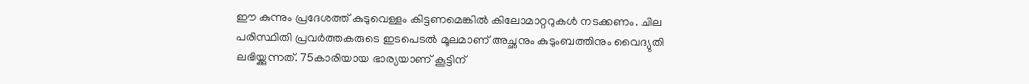ഈ കുന്നും പ്രദേശത്ത് കുടുവെള്ളം കിട്ടണമെങ്കില്‍ കിലോമാറ്ററുകള്‍ നടക്കണം. ചില പരിസ്ഥിതി പ്രവര്‍ത്തകരുടെ ഇടപെടല്‍ മൂലമാണ് അച്ഛനും കുടുംബത്തിനും വൈദ്യുതി ലഭിയ്ക്കുന്നത്. 75കാരിയായ ഭാര്യയാണ് കൂട്ടിന്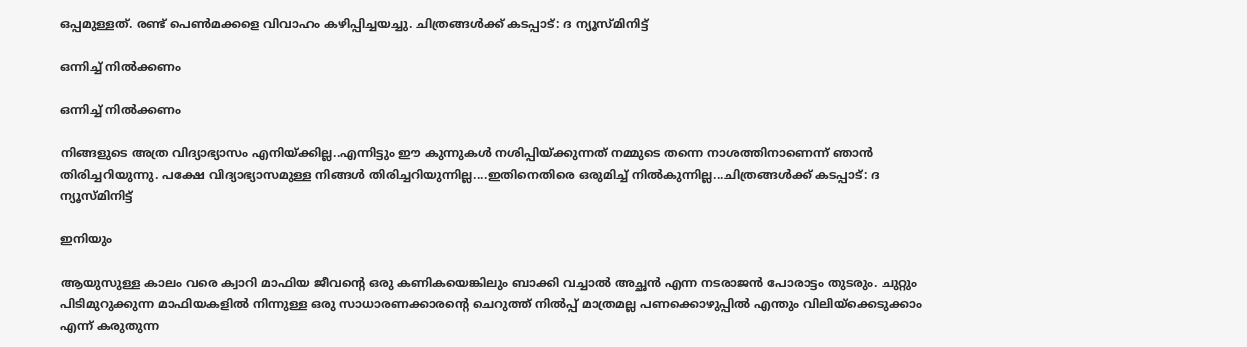ഒപ്പമുള്ളത്. രണ്ട് പെണ്‍മക്കളെ വിവാഹം കഴിപ്പിച്ചയച്ചു. ചിത്രങ്ങള്‍ക്ക് കടപ്പാട്: ദ ന്യൂസ്മിനിട്ട്

ഒന്നിച്ച് നില്‍ക്കണം

ഒന്നിച്ച് നില്‍ക്കണം

നിങ്ങളുടെ അത്ര വിദ്യാഭ്യാസം എനിയ്ക്കില്ല..എന്നിട്ടും ഈ കുന്നുകള്‍ നശിപ്പിയ്ക്കുന്നത് നമ്മുടെ തന്നെ നാശത്തിനാണെന്ന് ഞാന്‍ തിരിച്ചറിയുന്നു. പക്ഷേ വിദ്യാഭ്യാസമുള്ള നിങ്ങള്‍ തിരിച്ചറിയുന്നില്ല....ഇതിനെതിരെ ഒരുമിച്ച് നില്‍കുന്നില്ല...ചിത്രങ്ങള്‍ക്ക് കടപ്പാട്: ദ ന്യൂസ്മിനിട്ട്

ഇനിയും

ആയുസുള്ള കാലം വരെ ക്വാറി മാഫിയ ജീവന്റെ ഒരു കണികയെങ്കിലും ബാക്കി വച്ചാല്‍ അച്ഛന്‍ എന്ന നടരാജന്‍ പോരാട്ടം തുടരും. ചുറ്റും പിടിമുറുക്കുന്ന മാഫിയകളില്‍ നിന്നുള്ള ഒരു സാധാരണക്കാരന്റെ ചെറുത്ത് നില്‍പ്പ് മാത്രമല്ല പണക്കൊഴുപ്പില്‍ എന്തും വിലിയ്‌ക്കെടുക്കാം എന്ന് കരുതുന്ന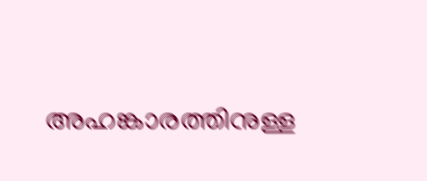അഹങ്കാരത്തിനുള്ള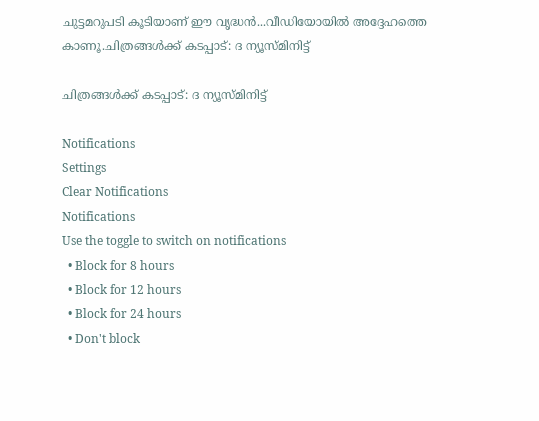ചുട്ടമറുപടി കൂടിയാണ് ഈ വൃദ്ധന്‍...വീഡിയോയില്‍ അദ്ദേഹത്തെ കാണൂ.ചിത്രങ്ങള്‍ക്ക് കടപ്പാട്: ദ ന്യൂസ്മിനിട്ട്

ചിത്രങ്ങള്‍ക്ക് കടപ്പാട്: ദ ന്യൂസ്മിനിട്ട്

Notifications
Settings
Clear Notifications
Notifications
Use the toggle to switch on notifications
  • Block for 8 hours
  • Block for 12 hours
  • Block for 24 hours
  • Don't block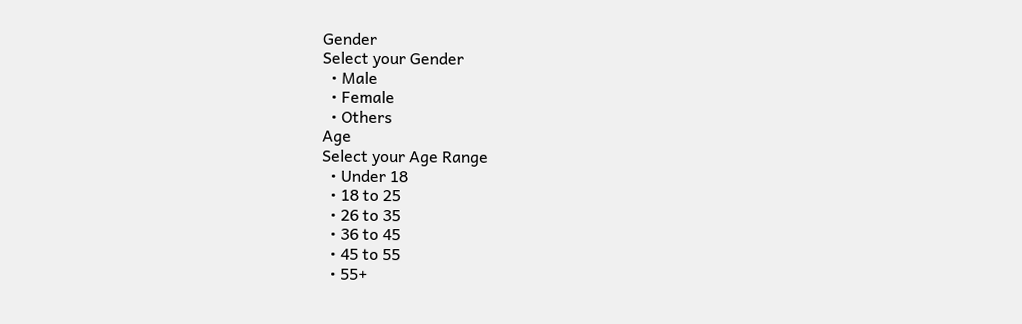Gender
Select your Gender
  • Male
  • Female
  • Others
Age
Select your Age Range
  • Under 18
  • 18 to 25
  • 26 to 35
  • 36 to 45
  • 45 to 55
  • 55+